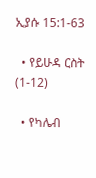ኢያሱ 15:1-63

  • የይሁዳ ርስት (1-12)

  • የካሌብ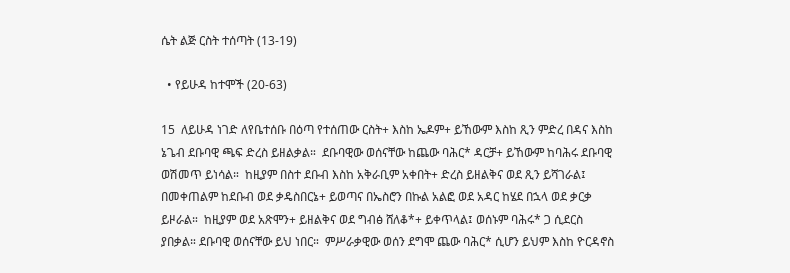ሴት ልጅ ርስት ተሰጣት (13-19)

  • የይሁዳ ከተሞች (20-63)

15  ለይሁዳ ነገድ ለየቤተሰቡ በዕጣ የተሰጠው ርስት+ እስከ ኤዶም+ ይኸውም እስከ ጺን ምድረ በዳና እስከ ኔጌብ ደቡባዊ ጫፍ ድረስ ይዘልቃል።  ደቡባዊው ወሰናቸው ከጨው ባሕር* ዳርቻ+ ይኸውም ከባሕሩ ደቡባዊ ወሽመጥ ይነሳል።  ከዚያም በስተ ደቡብ እስከ አቅራቢም አቀበት+ ድረስ ይዘልቅና ወደ ጺን ይሻገራል፤ በመቀጠልም ከደቡብ ወደ ቃዴስበርኔ+ ይወጣና በኤስሮን በኩል አልፎ ወደ አዳር ከሄደ በኋላ ወደ ቃርቃ ይዞራል።  ከዚያም ወደ አጽሞን+ ይዘልቅና ወደ ግብፅ ሸለቆ*+ ይቀጥላል፤ ወሰኑም ባሕሩ* ጋ ሲደርስ ያበቃል። ደቡባዊ ወሰናቸው ይህ ነበር።  ምሥራቃዊው ወሰን ደግሞ ጨው ባሕር* ሲሆን ይህም እስከ ዮርዳኖስ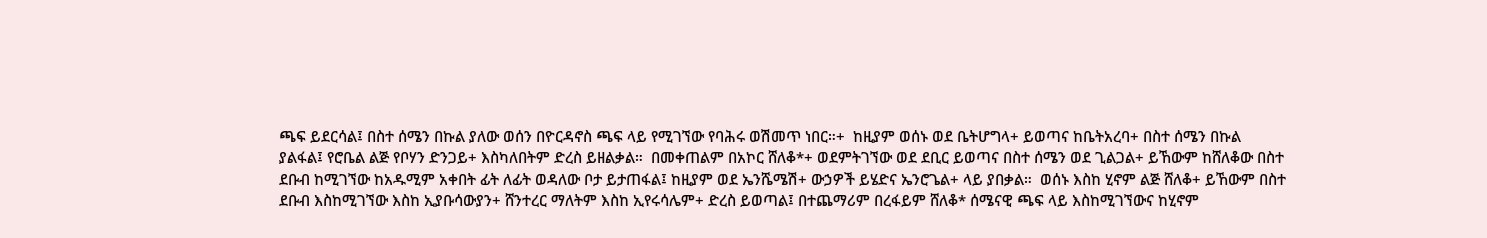ጫፍ ይደርሳል፤ በስተ ሰሜን በኩል ያለው ወሰን በዮርዳኖስ ጫፍ ላይ የሚገኘው የባሕሩ ወሽመጥ ነበር።+  ከዚያም ወሰኑ ወደ ቤትሆግላ+ ይወጣና ከቤትአረባ+ በስተ ሰሜን በኩል ያልፋል፤ የሮቤል ልጅ የቦሃን ድንጋይ+ እስካለበትም ድረስ ይዘልቃል።  በመቀጠልም በአኮር ሸለቆ*+ ወደምትገኘው ወደ ደቢር ይወጣና በስተ ሰሜን ወደ ጊልጋል+ ይኸውም ከሸለቆው በስተ ደቡብ ከሚገኘው ከአዱሚም አቀበት ፊት ለፊት ወዳለው ቦታ ይታጠፋል፤ ከዚያም ወደ ኤንሼሜሽ+ ውኃዎች ይሄድና ኤንሮጌል+ ላይ ያበቃል።  ወሰኑ እስከ ሂኖም ልጅ ሸለቆ+ ይኸውም በስተ ደቡብ እስከሚገኘው እስከ ኢያቡሳውያን+ ሸንተረር ማለትም እስከ ኢየሩሳሌም+ ድረስ ይወጣል፤ በተጨማሪም በረፋይም ሸለቆ* ሰሜናዊ ጫፍ ላይ እስከሚገኘውና ከሂኖም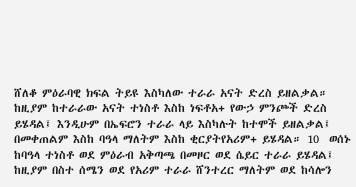ሸለቆ ምዕራባዊ ክፍል ትይዩ እስካለው ተራራ አናት ድረስ ይዘልቃል።  ከዚያም ከተራራው አናት ተነስቶ እስከ ነፍቶአ+ የውኃ ምንጮች ድረስ ይሄዳል፤ እንዲሁም በኤፍሮን ተራራ ላይ እስካሉት ከተሞች ይዘልቃል፤ በመቀጠልም እስከ ባዓላ ማለትም እስከ ቂርያትየአሪም+ ይሄዳል። 10  ወሰኑ ከባዓላ ተነስቶ ወደ ምዕራብ አቅጣጫ በመዞር ወደ ሴይር ተራራ ይሄዳል፤ ከዚያም በስተ ሰሜን ወደ የአሪም ተራራ ሸንተረር ማለትም ወደ ከሳሎን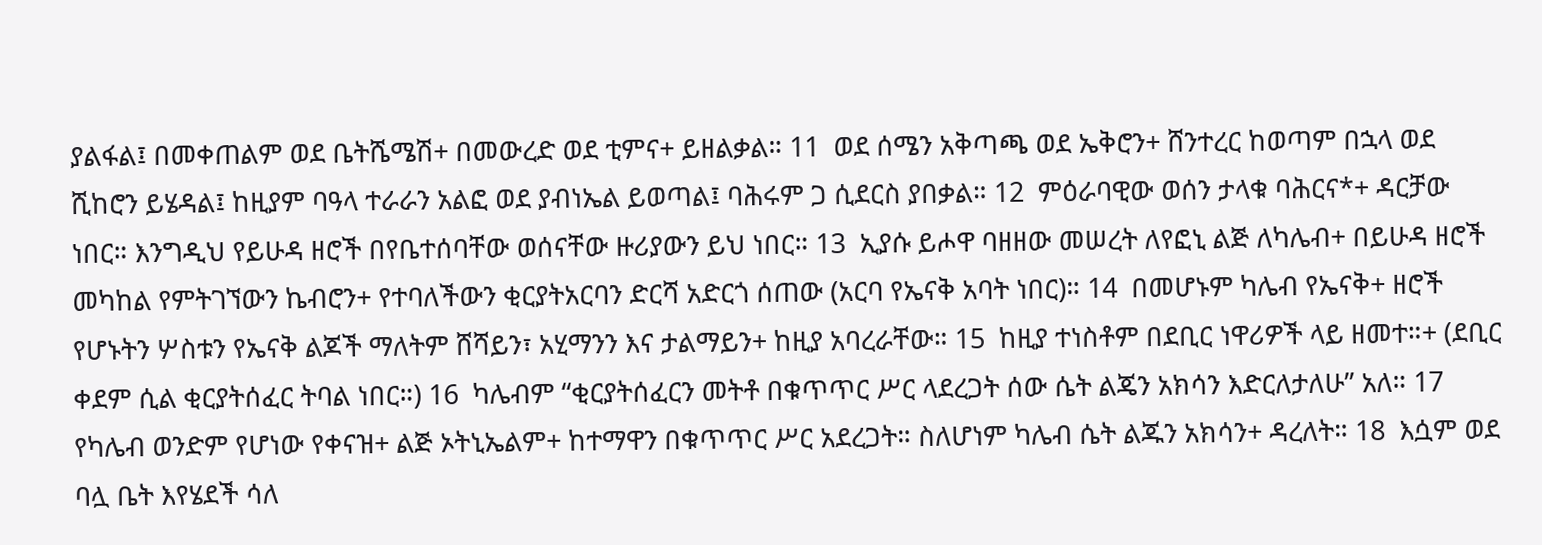ያልፋል፤ በመቀጠልም ወደ ቤትሼሜሽ+ በመውረድ ወደ ቲምና+ ይዘልቃል። 11  ወደ ሰሜን አቅጣጫ ወደ ኤቅሮን+ ሸንተረር ከወጣም በኋላ ወደ ሺከሮን ይሄዳል፤ ከዚያም ባዓላ ተራራን አልፎ ወደ ያብነኤል ይወጣል፤ ባሕሩም ጋ ሲደርስ ያበቃል። 12  ምዕራባዊው ወሰን ታላቁ ባሕርና*+ ዳርቻው ነበር። እንግዲህ የይሁዳ ዘሮች በየቤተሰባቸው ወሰናቸው ዙሪያውን ይህ ነበር። 13  ኢያሱ ይሖዋ ባዘዘው መሠረት ለየፎኒ ልጅ ለካሌብ+ በይሁዳ ዘሮች መካከል የምትገኘውን ኬብሮን+ የተባለችውን ቂርያትአርባን ድርሻ አድርጎ ሰጠው (አርባ የኤናቅ አባት ነበር)። 14  በመሆኑም ካሌብ የኤናቅ+ ዘሮች የሆኑትን ሦስቱን የኤናቅ ልጆች ማለትም ሸሻይን፣ አሂማንን እና ታልማይን+ ከዚያ አባረራቸው። 15  ከዚያ ተነስቶም በደቢር ነዋሪዎች ላይ ዘመተ።+ (ደቢር ቀደም ሲል ቂርያትሰፈር ትባል ነበር።) 16  ካሌብም “ቂርያትሰፈርን መትቶ በቁጥጥር ሥር ላደረጋት ሰው ሴት ልጄን አክሳን እድርለታለሁ” አለ። 17  የካሌብ ወንድም የሆነው የቀናዝ+ ልጅ ኦትኒኤልም+ ከተማዋን በቁጥጥር ሥር አደረጋት። ስለሆነም ካሌብ ሴት ልጁን አክሳን+ ዳረለት። 18  እሷም ወደ ባሏ ቤት እየሄደች ሳለ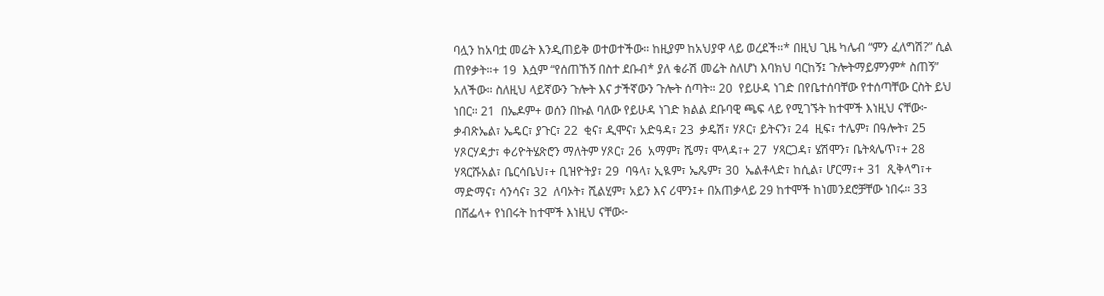ባሏን ከአባቷ መሬት እንዲጠይቅ ወተወተችው። ከዚያም ከአህያዋ ላይ ወረደች።* በዚህ ጊዜ ካሌብ “ምን ፈለግሽ?” ሲል ጠየቃት።+ 19  እሷም “የሰጠኸኝ በስተ ደቡብ* ያለ ቁራሽ መሬት ስለሆነ እባክህ ባርከኝ፤ ጉሎትማይምንም* ስጠኝ” አለችው። ስለዚህ ላይኛውን ጉሎት እና ታችኛውን ጉሎት ሰጣት። 20  የይሁዳ ነገድ በየቤተሰባቸው የተሰጣቸው ርስት ይህ ነበር። 21  በኤዶም+ ወሰን በኩል ባለው የይሁዳ ነገድ ክልል ደቡባዊ ጫፍ ላይ የሚገኙት ከተሞች እነዚህ ናቸው፦ ቃብጽኤል፣ ኤዴር፣ ያጉር፣ 22  ቂና፣ ዲሞና፣ አድዓዳ፣ 23  ቃዴሽ፣ ሃጾር፣ ይትናን፣ 24  ዚፍ፣ ተሌም፣ በዓሎት፣ 25  ሃጾርሃዳታ፣ ቀሪዮትሄጽሮን ማለትም ሃጾር፣ 26  አማም፣ ሼማ፣ ሞላዳ፣+ 27  ሃጻርጋዳ፣ ሄሽሞን፣ ቤትጳሌጥ፣+ 28  ሃጻርሹአል፣ ቤርሳቤህ፣+ ቢዝዮትያ፣ 29  ባዓላ፣ ኢዪም፣ ኤጼም፣ 30  ኤልቶላድ፣ ከሲል፣ ሆርማ፣+ 31  ጺቅላግ፣+ ማድማና፣ ሳንሳና፣ 32  ለባኦት፣ ሺልሂም፣ አይን እና ሪሞን፤+ በአጠቃላይ 29 ከተሞች ከነመንደሮቻቸው ነበሩ። 33  በሸፌላ+ የነበሩት ከተሞች እነዚህ ናቸው፦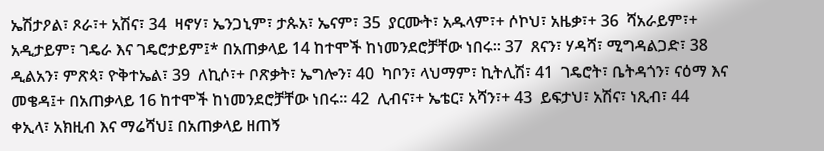ኤሽታዖል፣ ጾራ፣+ አሽና፣ 34  ዛኖሃ፣ ኤንጋኒም፣ ታጱአ፣ ኤናም፣ 35  ያርሙት፣ አዱላም፣+ ሶኮህ፣ አዜቃ፣+ 36  ሻአራይም፣+ አዲታይም፣ ገዴራ እና ገዴሮታይም፤* በአጠቃላይ 14 ከተሞች ከነመንደሮቻቸው ነበሩ። 37  ጸናን፣ ሃዳሻ፣ ሚግዳልጋድ፣ 38  ዲልአን፣ ምጽጳ፣ ዮቅተኤል፣ 39  ለኪሶ፣+ ቦጽቃት፣ ኤግሎን፣ 40  ካቦን፣ ላህማም፣ ኪትሊሽ፣ 41  ገዴሮት፣ ቤትዳጎን፣ ናዕማ እና መቄዳ፤+ በአጠቃላይ 16 ከተሞች ከነመንደሮቻቸው ነበሩ። 42  ሊብና፣+ ኤቴር፣ አሻን፣+ 43  ይፍታህ፣ አሽና፣ ነጺብ፣ 44  ቀኢላ፣ አክዚብ እና ማሬሻህ፤ በአጠቃላይ ዘጠኝ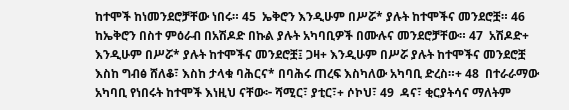ከተሞች ከነመንደሮቻቸው ነበሩ። 45  ኤቅሮን እንዲሁም በሥሯ* ያሉት ከተሞችና መንደሮቿ። 46  ከኤቅሮን በስተ ምዕራብ በአሽዶድ በኩል ያሉት አካባቢዎች በሙሉና መንደሮቻቸው። 47  አሽዶድ+ እንዲሁም በሥሯ* ያሉት ከተሞችና መንደሮቿ፤ ጋዛ+ እንዲሁም በሥሯ ያሉት ከተሞችና መንደሮቿ እስከ ግብፅ ሸለቆ፣ እስከ ታላቁ ባሕርና* በባሕሩ ጠረፍ እስካለው አካባቢ ድረስ።+ 48  በተራራማው አካባቢ የነበሩት ከተሞች እነዚህ ናቸው፦ ሻሚር፣ ያቲር፣+ ሶኮህ፣ 49  ዳና፣ ቂርያትሳና ማለትም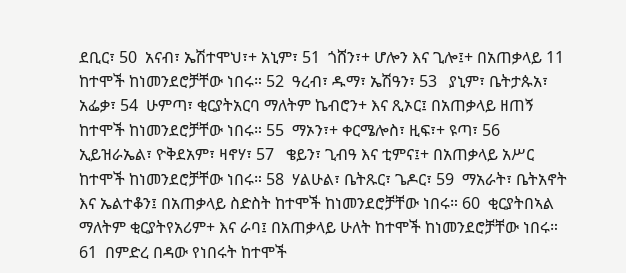ደቢር፣ 50  አናብ፣ ኤሽተሞህ፣+ አኒም፣ 51  ጎሸን፣+ ሆሎን እና ጊሎ፤+ በአጠቃላይ 11 ከተሞች ከነመንደሮቻቸው ነበሩ። 52  ዓረብ፣ ዱማ፣ ኤሽዓን፣ 53   ያኒም፣ ቤትታጱአ፣ አፌቃ፣ 54  ሁምጣ፣ ቂርያትአርባ ማለትም ኬብሮን+ እና ጺኦር፤ በአጠቃላይ ዘጠኝ ከተሞች ከነመንደሮቻቸው ነበሩ። 55  ማኦን፣+ ቀርሜሎስ፣ ዚፍ፣+ ዩጣ፣ 56  ኢይዝራኤል፣ ዮቅደአም፣ ዛኖሃ፣ 57   ቄይን፣ ጊብዓ እና ቲምና፤+ በአጠቃላይ አሥር ከተሞች ከነመንደሮቻቸው ነበሩ። 58  ሃልሁል፣ ቤትጹር፣ ጌዶር፣ 59  ማአራት፣ ቤትአኖት እና ኤልተቆን፤ በአጠቃላይ ስድስት ከተሞች ከነመንደሮቻቸው ነበሩ። 60  ቂርያትበኣል ማለትም ቂርያትየአሪም+ እና ራባ፤ በአጠቃላይ ሁለት ከተሞች ከነመንደሮቻቸው ነበሩ። 61  በምድረ በዳው የነበሩት ከተሞች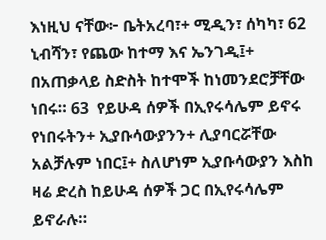እነዚህ ናቸው፦ ቤትአረባ፣+ ሚዲን፣ ሰካካ፣ 62  ኒብሻን፣ የጨው ከተማ እና ኤንገዲ፤+ በአጠቃላይ ስድስት ከተሞች ከነመንደሮቻቸው ነበሩ። 63  የይሁዳ ሰዎች በኢየሩሳሌም ይኖሩ የነበሩትን+ ኢያቡሳውያንን+ ሊያባርሯቸው አልቻሉም ነበር፤+ ስለሆነም ኢያቡሳውያን እስከ ዛሬ ድረስ ከይሁዳ ሰዎች ጋር በኢየሩሳሌም ይኖራሉ።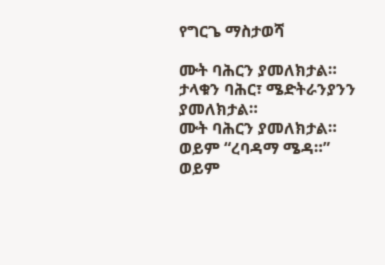የግርጌ ማስታወሻ

ሙት ባሕርን ያመለክታል።
ታላቁን ባሕር፣ ሜድትራንያንን ያመለክታል።
ሙት ባሕርን ያመለክታል።
ወይም “ረባዳማ ሜዳ።”
ወይም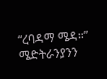“ረባዳማ ሜዳ።”
ሜድትራንያንን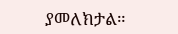ያመለክታል።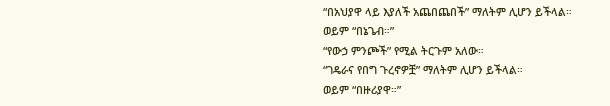“በአህያዋ ላይ እያለች አጨበጨበች” ማለትም ሊሆን ይችላል።
ወይም “በኔጌብ።”
“የውኃ ምንጮች” የሚል ትርጉም አለው።
“ገዴራና የበግ ጉረኖዎቿ” ማለትም ሊሆን ይችላል።
ወይም “በዙሪያዋ።”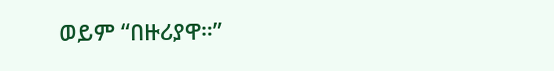ወይም “በዙሪያዋ።”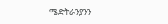ሜድትራንያንን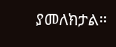ያመለክታል።